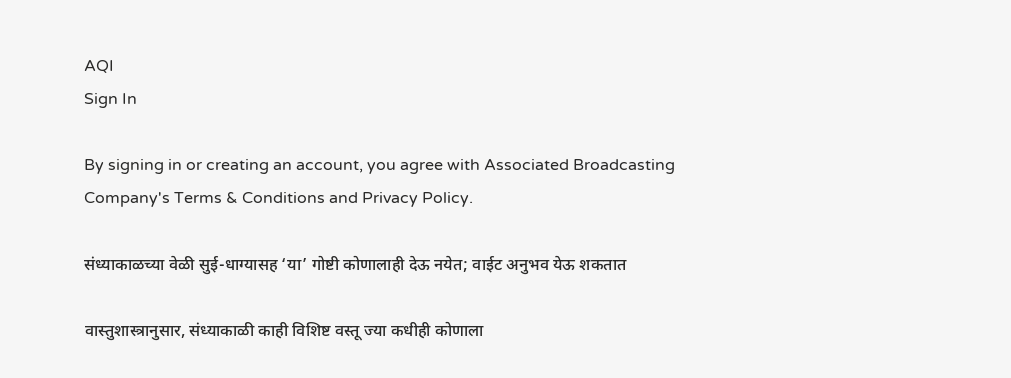AQI
Sign In

By signing in or creating an account, you agree with Associated Broadcasting Company's Terms & Conditions and Privacy Policy.

संध्याकाळच्या वेळी सुई-धाग्यासह ‘या’ गोष्टी कोणालाही देऊ नयेत; वाईट अनुभव येऊ शकतात

वास्तुशास्त्रानुसार, संध्याकाळी काही विशिष्ट वस्तू ज्या कधीही कोणाला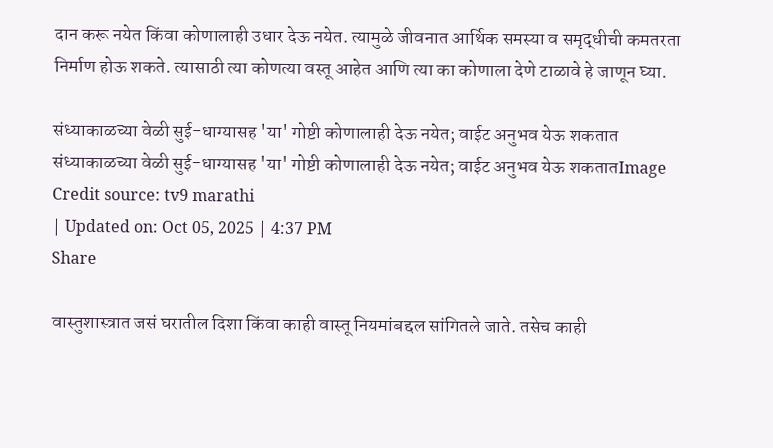दान करू नयेत किंवा कोणालाही उधार देऊ नयेत. त्यामुळे जीवनात आर्थिक समस्या व समृद्धीची कमतरता निर्माण होऊ शकते. त्यासाठी त्या कोणत्या वस्तू आहेत आणि त्या का कोणाला देणे टाळावे हे जाणून घ्या.

संध्याकाळच्या वेळी सुई-धाग्यासह 'या' गोष्टी कोणालाही देऊ नयेत; वाईट अनुभव येऊ शकतात
संध्याकाळच्या वेळी सुई-धाग्यासह 'या' गोष्टी कोणालाही देऊ नयेत; वाईट अनुभव येऊ शकतातImage Credit source: tv9 marathi
| Updated on: Oct 05, 2025 | 4:37 PM
Share

वास्तुशास्त्रात जसं घरातील दिशा किंवा काही वास्तू नियमांबद्दल सांगितले जाते. तसेच काही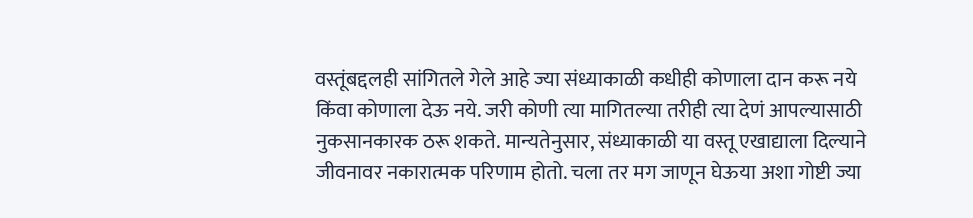वस्तूंबद्दलही सांगितले गेले आहे ज्या संध्याकाळी कधीही कोणाला दान करू नये किंवा कोणाला देऊ नये. जरी कोणी त्या मागितल्या तरीही त्या देणं आपल्यासाठी नुकसानकारक ठरू शकते. मान्यतेनुसार, संध्याकाळी या वस्तू एखाद्याला दिल्याने जीवनावर नकारात्मक परिणाम होतो. चला तर मग जाणून घेऊया अशा गोष्टी ज्या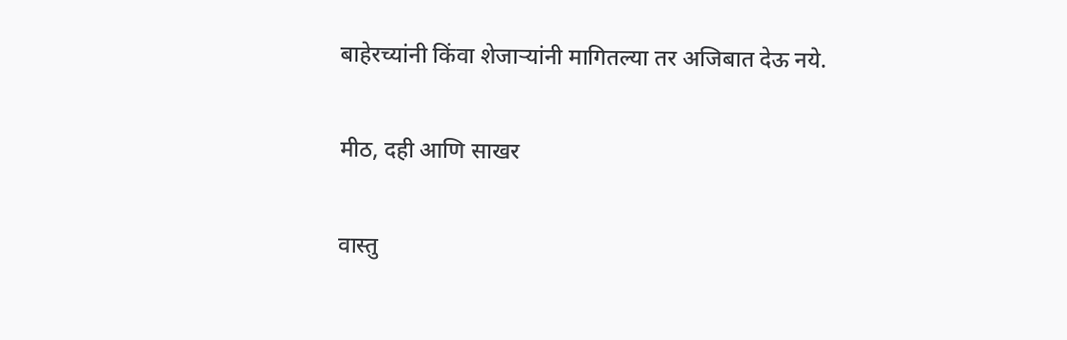बाहेरच्यांनी किंवा शेजाऱ्यांनी मागितल्या तर अजिबात देऊ नये.

मीठ, दही आणि साखर

वास्तु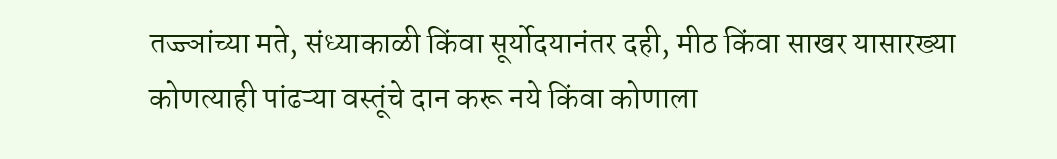तज्ज्ञांच्या मते, संध्याकाळी किंवा सूर्योदयानंतर दही, मीठ किंवा साखर यासारख्या कोणत्याही पांढऱ्या वस्तूंचे दान करू नये किंवा कोणाला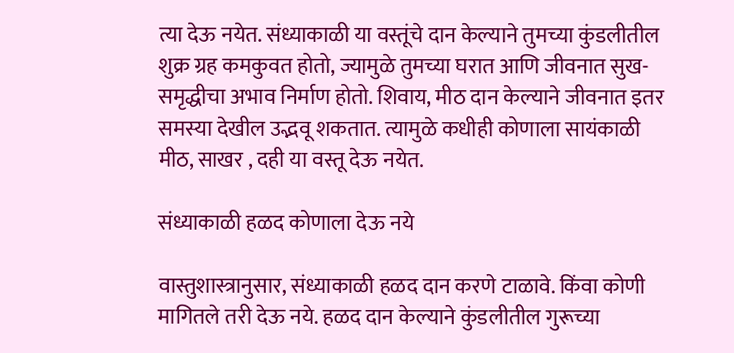त्या देऊ नयेत. संध्याकाळी या वस्तूंचे दान केल्याने तुमच्या कुंडलीतील शुक्र ग्रह कमकुवत होतो, ज्यामुळे तुमच्या घरात आणि जीवनात सुख-समृद्धीचा अभाव निर्माण होतो. शिवाय, मीठ दान केल्याने जीवनात इतर समस्या देखील उद्भवू शकतात. त्यामुळे कधीही कोणाला सायंकाळी मीठ, साखर , दही या वस्तू देऊ नयेत.

संध्याकाळी हळद कोणाला देऊ नये

वास्तुशास्त्रानुसार, संध्याकाळी हळद दान करणे टाळावे. किंवा कोणी मागितले तरी देऊ नये. हळद दान केल्याने कुंडलीतील गुरूच्या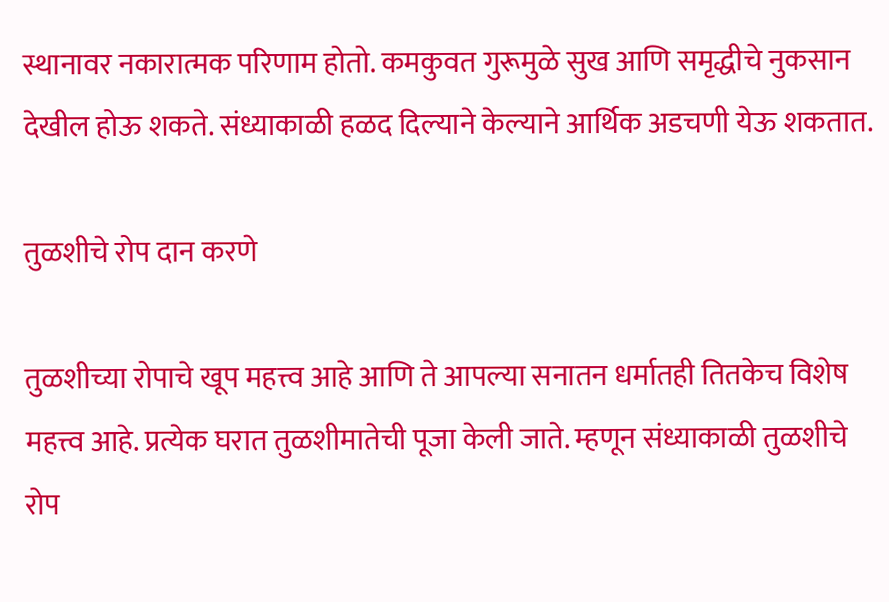स्थानावर नकारात्मक परिणाम होतो. कमकुवत गुरूमुळे सुख आणि समृद्धीचे नुकसान देखील होऊ शकते. संध्याकाळी हळद दिल्याने केल्याने आर्थिक अडचणी येऊ शकतात.

तुळशीचे रोप दान करणे

तुळशीच्या रोपाचे खूप महत्त्व आहे आणि ते आपल्या सनातन धर्मातही तितकेच विशेष महत्त्व आहे. प्रत्येक घरात तुळशीमातेची पूजा केली जाते. म्हणून संध्याकाळी तुळशीचे रोप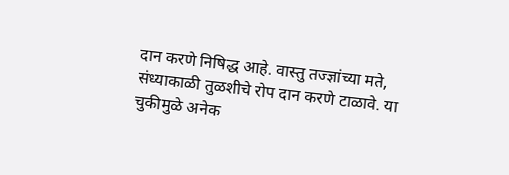दान करणे निषिद्ध आहे. वास्तु तज्ज्ञांच्या मते, संध्याकाळी तुळशीचे रोप दान करणे टाळावे. या चुकीमुळे अनेक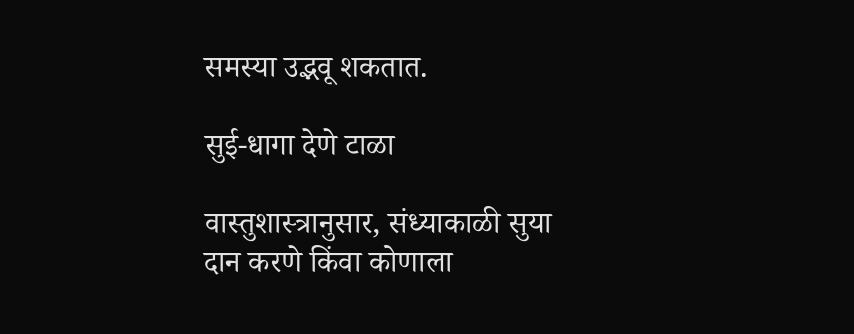समस्या उद्भवू शकतात.

सुई-धागा देणे टाळा

वास्तुशास्त्रानुसार, संध्याकाळी सुया दान करणे किंवा कोणाला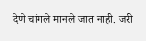देणे चांगले मानले जात नाही. जरी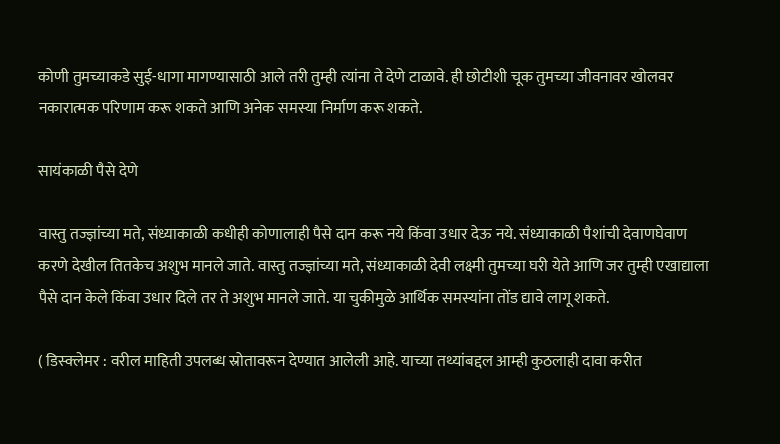कोणी तुमच्याकडे सुई-धागा मागण्यासाठी आले तरी तुम्ही त्यांना ते देणे टाळावे. ही छोटीशी चूक तुमच्या जीवनावर खोलवर नकारात्मक परिणाम करू शकते आणि अनेक समस्या निर्माण करू शकते.

सायंकाळी पैसे देणे

वास्तु तज्ज्ञांच्या मते, संध्याकाळी कधीही कोणालाही पैसे दान करू नये किंवा उधार देऊ नये. संध्याकाळी पैशांची देवाणघेवाण करणे देखील तितकेच अशुभ मानले जाते. वास्तु तज्ज्ञांच्या मते, संध्याकाळी देवी लक्ष्मी तुमच्या घरी येते आणि जर तुम्ही एखाद्याला पैसे दान केले किंवा उधार दिले तर ते अशुभ मानले जाते. या चुकीमुळे आर्थिक समस्यांना तोंड द्यावे लागू शकते.

( डिस्क्लेमर : वरील माहिती उपलब्ध स्रोतावरून देण्यात आलेली आहे. याच्या तथ्यांबद्दल आम्ही कुठलाही दावा करीत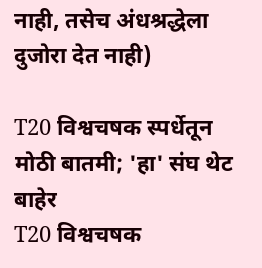नाही, तसेच अंधश्रद्धेला दुजोरा देत नाही)

T20 विश्वचषक स्पर्धेतून मोठी बातमी; 'हा' संघ थेट बाहेर
T20 विश्वचषक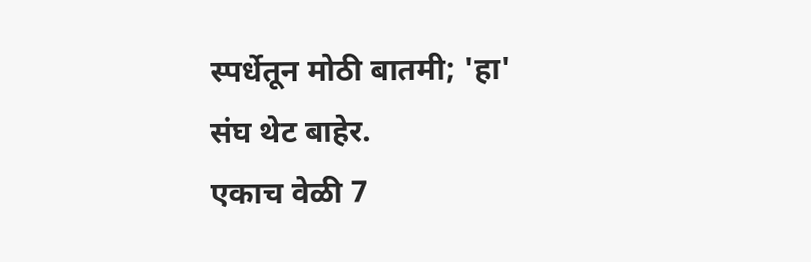स्पर्धेतून मोठी बातमी; 'हा' संघ थेट बाहेर.
एकाच वेळी 7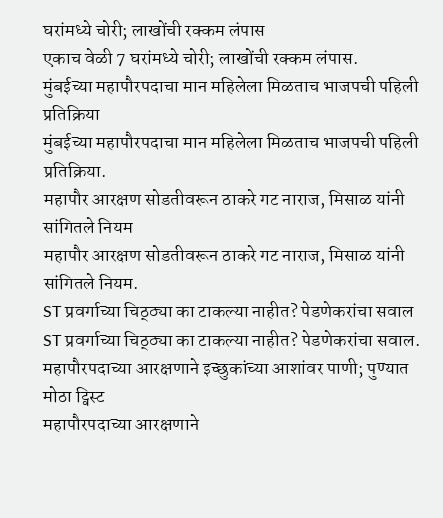घरांमध्ये चोरी; लाखोंची रक्कम लंपास
एकाच वेळी 7 घरांमध्ये चोरी; लाखोंची रक्कम लंपास.
मुंबईच्या महापौरपदाचा मान महिलेला मिळताच भाजपची पहिली प्रतिक्रिया
मुंबईच्या महापौरपदाचा मान महिलेला मिळताच भाजपची पहिली प्रतिक्रिया.
महापौर आरक्षण सोडतीवरून ठाकरे गट नाराज, मिसाळ यांनी सांगितले नियम
महापौर आरक्षण सोडतीवरून ठाकरे गट नाराज, मिसाळ यांनी सांगितले नियम.
ST प्रवर्गाच्या चिठ्ठ्या का टाकल्या नाहीत? पेडणेकरांचा सवाल
ST प्रवर्गाच्या चिठ्ठ्या का टाकल्या नाहीत? पेडणेकरांचा सवाल.
महापौरपदाच्या आरक्षणाने इच्छुकांच्या आशांवर पाणी; पुण्यात मोठा ट्विस्ट
महापौरपदाच्या आरक्षणाने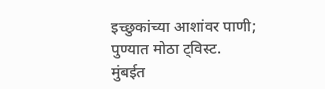इच्छुकांच्या आशांवर पाणी; पुण्यात मोठा ट्विस्ट.
मुंबईत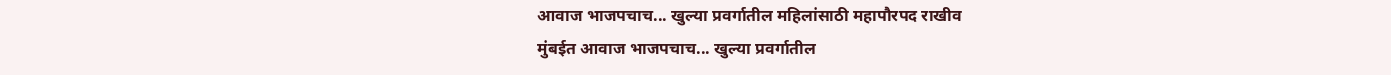आवाज भाजपचाच... खुल्या प्रवर्गातील महिलांसाठी महापौरपद राखीव
मुंबईत आवाज भाजपचाच... खुल्या प्रवर्गातील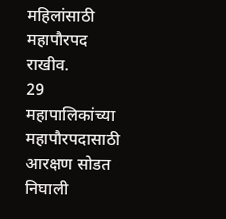महिलांसाठी महापौरपद राखीव.
29 महापालिकांच्या महापौरपदासाठी आरक्षण सोडत निघाली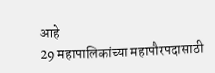आहे
29 महापालिकांच्या महापौरपदासाठी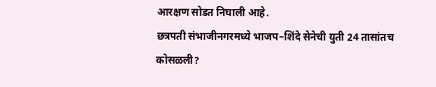आरक्षण सोडत निघाली आहे.
छत्रपती संभाजीनगरमध्ये भाजप–शिंदे सेनेची युती 24 तासांतच कोसळली?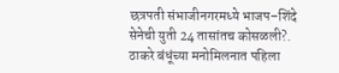छत्रपती संभाजीनगरमध्ये भाजप–शिंदे सेनेची युती 24 तासांतच कोसळली?.
ठाकरे बंधूंच्या मनोमिलनात पहिला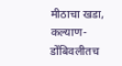मीठाचा खडा, कल्याण-डोंबिवलीतच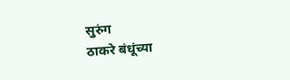सुरुंग
ठाकरे बंधूंच्या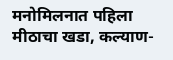मनोमिलनात पहिला मीठाचा खडा, कल्याण-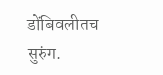डोंबिवलीतच सुरुंग.